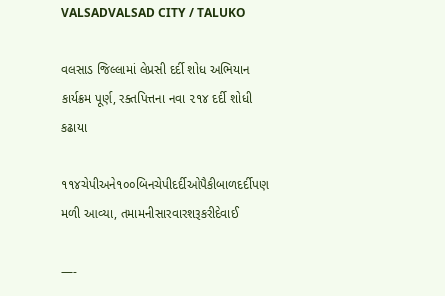VALSADVALSAD CITY / TALUKO

વલસાડ જિલ્લામાં લેપ્રસી દર્દી શોધ અભિયાન કાર્યક્રમ પૂર્ણ, રક્તપિત્તના નવા ૨૧૪ દર્દી શોધી કઢાયા

૧૧૪ચેપીઅને૧૦૦બિનચેપીદર્દીઓપૈકીબાળદર્દીપણ મળી આવ્યા, તમામનીસારવારશરૂકરીદેવાઈ

—-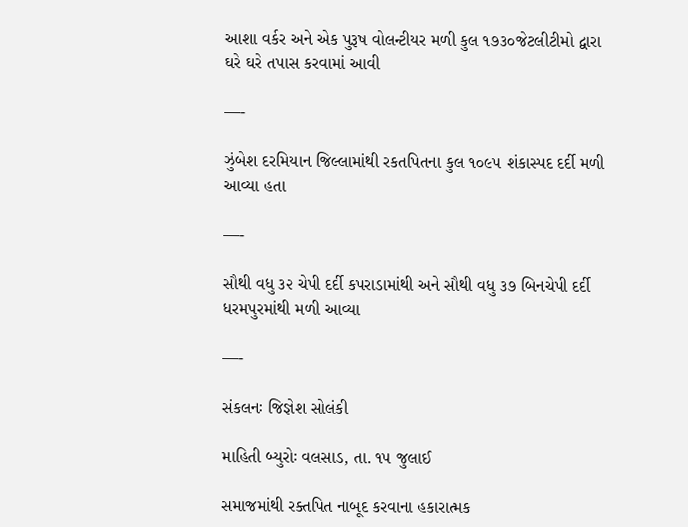આશા વર્કર અને એક પુરૂષ વોલન્ટીયર મળી કુલ ૧૭૩૦જેટલીટીમો દ્વારા ઘરે ઘરે તપાસ કરવામાં આવી

—-

ઝુંબેશ દરમિયાન જિલ્લામાંથી રકતપિતના કુલ ૧૦૯૫ શંકાસ્પદ દર્દી મળી આવ્યા હતા

—-

સૌથી વધુ ૩૨ ચેપી દર્દી કપરાડામાંથી અને સૌથી વધુ ૩૭ બિનચેપી દર્દી ધરમપુરમાંથી મળી આવ્યા

—-

સંકલનઃ જિજ્ઞેશ સોલંકી

માહિતી બ્યુરોઃ વલસાડ, તા. ૧૫ જુલાઈ

સમાજમાંથી રક્તપિત નાબૂદ કરવાના હકારાત્મક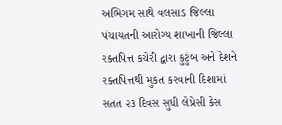અભિગમ સાથે વલસાડ જિલ્લા પંચાયતની આરોગ્ય શાખાની જિલ્લા રક્તપિત્ત કચેરી દ્વારા કુટુંબ અને દેશને રક્તપિત્તથી મુકત કરવાની દિશામાં સતત ૨૩ દિવસ સુધી લેપ્રેસી કેસ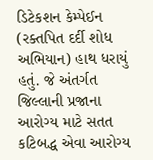ડિટેકશન કેમ્પેઈન (રક્તપિત દર્દી શોધ અભિયાન) હાથ ધરાયું હતું. જે અંતર્ગત જિલ્લાની પ્રજાના આરોગ્ય માટે સતત કટિબદ્ધ એવા આરોગ્ય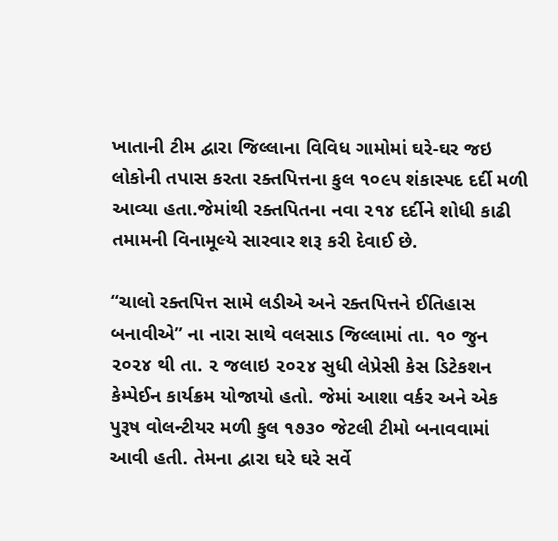ખાતાની ટીમ દ્વારા જિલ્લાના વિવિધ ગામોમાં ઘરે-ઘર જઇ લોકોની તપાસ કરતા રક્તપિત્તના કુલ ૧૦૯૫ શંકાસ્પદ દર્દી મળી આવ્યા હતા.જેમાંથી રક્તપિતના નવા ૨૧૪ દર્દીને શોધી કાઢી તમામની વિનામૂલ્યે સારવાર શરૂ કરી દેવાઈ છે.

‘‘ચાલો રક્તપિત્ત સામે લડીએ અને રક્તપિત્તને ઈતિહાસ બનાવીએ’’ ના નારા સાથે વલસાડ જિલ્લામાં તા. ૧૦ જુન ૨૦૨૪ થી તા. ૨ જલાઇ ૨૦૨૪ સુધી લેપ્રેસી કેસ ડિટેકશન કેમ્પેઈન કાર્યક્રમ યોજાયો હતો. જેમાં આશા વર્કર અને એક પુરૂષ વોલન્ટીયર મળી કુલ ૧૭૩૦ જેટલી ટીમો બનાવવામાં આવી હતી. તેમના દ્વારા ઘરે ઘરે સર્વે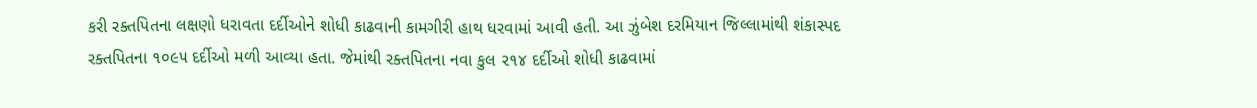કરી રક્તપિતના લક્ષણો ધરાવતા દર્દીઓને શોધી કાઢવાની કામગીરી હાથ ધરવામાં આવી હતી. આ ઝુંબેશ દરમિયાન જિલ્લામાંથી શંકાસ્પદ રક્તપિતના ૧૦૯૫ દર્દીઓ મળી આવ્યા હતા. જેમાંથી રક્તપિતના નવા કુલ ૨૧૪ દર્દીઓ શોધી કાઢવામાં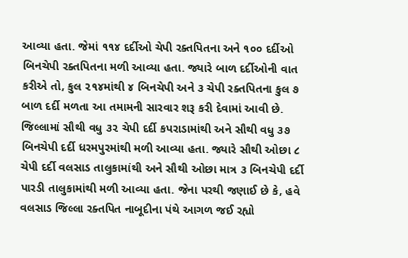આવ્યા હતા. જેમાં ૧૧૪ દર્દીઓ ચેપી રક્તપિતના અને ૧૦૦ દર્દીઓ બિનચેપી રક્તપિતના મળી આવ્યા હતા. જ્યારે બાળ દર્દીઓની વાત કરીએ તો, કુલ ૨૧૪માંથી ૪ બિનચેપી અને ૩ ચેપી રક્તપિતના કુલ ૭ બાળ દર્દી મળતા આ તમામની સારવાર શરૂ કરી દેવામાં આવી છે. જિલ્લામાં સૌથી વધુ ૩૨ ચેપી દર્દી કપરાડામાંથી અને સૌથી વધુ ૩૭ બિનચેપી દર્દી ધરમપુરમાંથી મળી આવ્યા હતા. જ્યારે સૌથી ઓછા ૮ ચેપી દર્દી વલસાડ તાલુકામાંથી અને સૌથી ઓછા માત્ર ૩ બિનચેપી દર્દી પારડી તાલુકામાંથી મળી આવ્યા હતા. જેના પરથી જણાઈ છે કે, હવે વલસાડ જિલ્લા રક્તપિત નાબૂદીના પંથે આગળ જઈ રહ્યો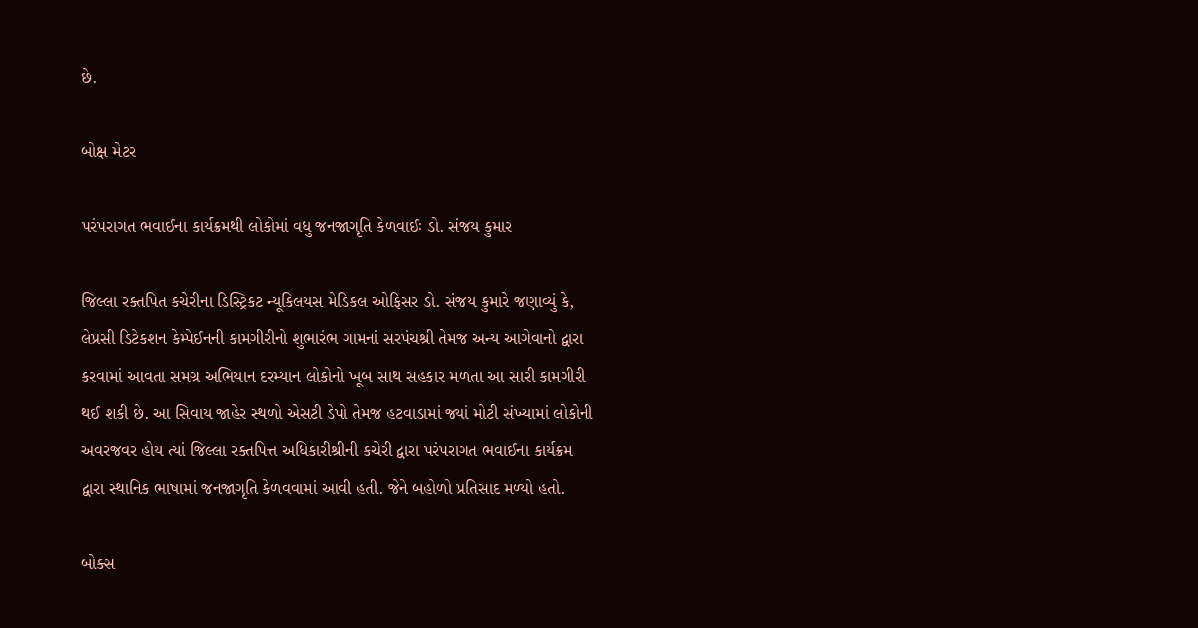છે.

બોક્ષ મેટર

પરંપરાગત ભવાઈના કાર્યક્રમથી લોકોમાં વધુ જનજાગૃતિ કેળવાઈઃ ડો. સંજય કુમાર

જિલ્લા રક્તપિત કચેરીના ડિસ્ટ્રિકટ ન્યૂકિલયસ મેડિકલ ઓફિસર ડો. સંજય કુમારે જણાવ્યું કે, લેપ્રસી ડિટેકશન કેમ્પેઈનની કામગીરીનો શુભારંભ ગામનાં સરપંચશ્રી તેમજ અન્ય આગેવાનો દ્વારા કરવામાં આવતા સમગ્ર અભિયાન દરમ્યાન લોકોનો ખૂબ સાથ સહકાર મળતા આ સારી કામગીરી થઈ શકી છે. આ સિવાય જાહેર સ્થળો એસટી ડેપો તેમજ હટવાડામાં જ્યાં મોટી સંખ્યામાં લોકોની અવરજવર હોય ત્યાં જિલ્લા રક્તપિત્ત અધિકારીશ્રીની કચેરી દ્વારા પરંપરાગત ભવાઈના કાર્યક્રમ દ્વારા સ્થાનિક ભાષામાં જનજાગૃતિ કેળવવામાં આવી હતી. જેને બહોળો પ્રતિસાદ મળ્યો હતો.

બોક્સ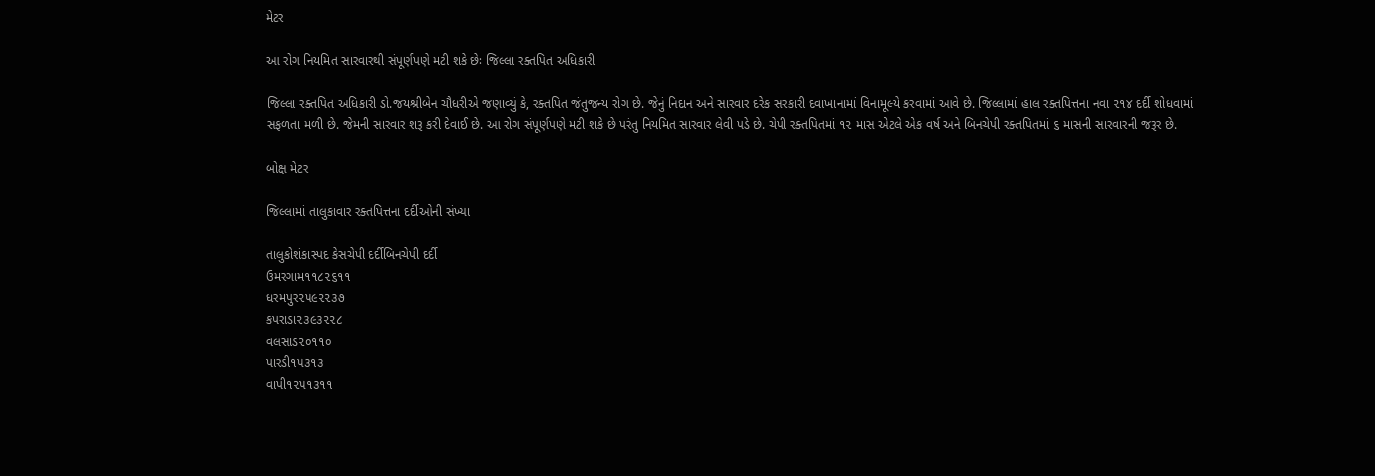મેટર

આ રોગ નિયમિત સારવારથી સંપૂર્ણપણે મટી શકે છેઃ જિલ્લા રક્તપિત અધિકારી

જિલ્લા રક્તપિત અધિકારી ડો.જયશ્રીબેન ચૌધરીએ જણાવ્યું કે, રક્તપિત જંતુજન્ય રોગ છે. જેનું નિદાન અને સારવાર દરેક સરકારી દવાખાનામાં વિનામૂલ્યે કરવામાં આવે છે. જિલ્લામાં હાલ રક્તપિત્તના નવા ૨૧૪ દર્દી શોધવામાં સફળતા મળી છે. જેમની સારવાર શરૂ કરી દેવાઈ છે. આ રોગ સંપૂર્ણપણે મટી શકે છે પરંતુ નિયમિત સારવાર લેવી પડે છે. ચેપી રક્તપિતમાં ૧૨ માસ એટલે એક વર્ષ અને બિનચેપી રક્તપિતમાં ૬ માસની સારવારની જરૂર છે.

બોક્ષ મેટર

જિલ્લામાં તાલુકાવાર રક્તપિત્તના દર્દીઓની સંખ્યા

તાલુકોશંકાસ્પદ કેસચેપી દર્દીબિનચેપી દર્દી
ઉમરગામ૧૧૮૨૬૧૧
ધરમપુર૨૫૯૨૨૩૭
કપરાડા૨૩૯૩૨૨૮
વલસાડ૨૦૧૧૦
પારડી૧૫૩૧૩
વાપી૧૨૫૧૩૧૧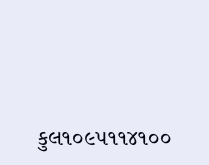કુલ૧૦૯૫૧૧૪૧૦૦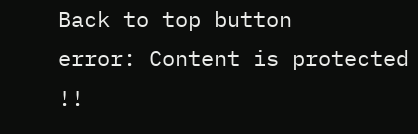Back to top button
error: Content is protected !!